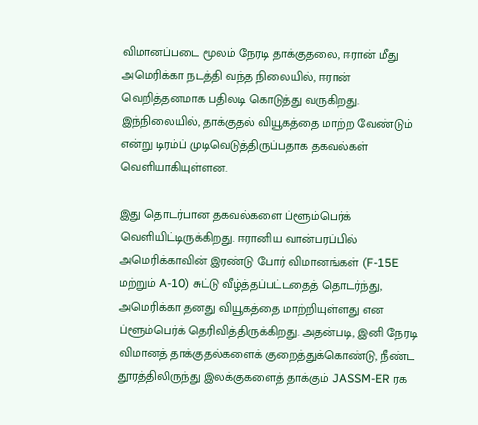விமானப்படை மூலம் நேரடி தாக்குதலை, ஈரான் மீது அமெரிக்கா நடத்தி வந்த நிலையில், ஈரான் வெறித்தனமாக பதிலடி கொடுத்து வருகிறது. இந்நிலையில், தாக்குதல் வியூகத்தை மாற்ற வேண்டும் என்று டிரம்ப் முடிவெடுத்திருப்பதாக தகவல்கள் வெளியாகியுள்ளன.

இது தொடர்பான தகவல்களை ப்ளூம்பெர்க் வெளியிட்டிருக்கிறது. ஈரானிய வான்பரப்பில் அமெரிக்காவின் இரண்டு போர் விமானங்கள் (F-15E மற்றும் A-10) சுட்டு வீழ்த்தப்பட்டதைத் தொடர்ந்து,
அமெரிக்கா தனது வியூகத்தை மாற்றியுள்ளது என ப்ளூம்பெர்க் தெரிவித்திருக்கிறது. அதன்படி, இனி நேரடி விமானத் தாக்குதல்களைக் குறைத்துக்கொண்டு, நீண்ட தூரத்திலிருந்து இலக்குகளைத் தாக்கும் JASSM-ER ரக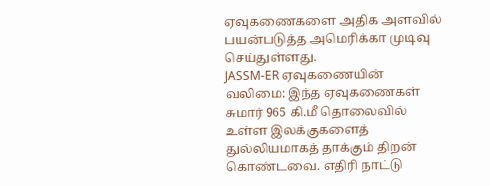ஏவுகணைகளை அதிக அளவில் பயன்படுத்த அமெரிக்கா முடிவு செய்துள்ளது.
JASSM-ER ஏவுகணையின் வலிமை: இந்த ஏவுகணைகள் சுமார் 965 கி.மீ தொலைவில் உள்ள இலக்குகளைத் துல்லியமாகத் தாக்கும் திறன் கொண்டவை. எதிரி நாட்டு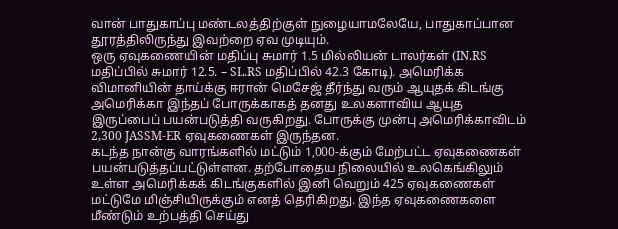வான் பாதுகாப்பு மண்டலத்திற்குள் நுழையாமலேயே, பாதுகாப்பான தூரத்திலிருந்து இவற்றை ஏவ முடியும்.
ஒரு ஏவுகணையின் மதிப்பு சுமார் 1.5 மில்லியன் டாலர்கள் (IN.RS மதிப்பில் சுமார் 12.5. – SL.RS மதிப்பில் 42.3 கோடி). அமெரிக்க விமானியின் தாய்க்கு ஈரான் மெசேஜ் தீர்ந்து வரும் ஆயுதக் கிடங்கு அமெரிக்கா இந்தப் போருக்காகத் தனது உலகளாவிய ஆயுத இருப்பைப் பயன்படுத்தி வருகிறது. போருக்கு முன்பு அமெரிக்காவிடம் 2,300 JASSM-ER ஏவுகணைகள் இருந்தன.
கடந்த நான்கு வாரங்களில் மட்டும் 1,000-க்கும் மேற்பட்ட ஏவுகணைகள் பயன்படுத்தப்பட்டுள்ளன. தற்போதைய நிலையில் உலகெங்கிலும் உள்ள அமெரிக்கக் கிடங்குகளில் இனி வெறும் 425 ஏவுகணைகள் மட்டுமே மிஞ்சியிருக்கும் எனத் தெரிகிறது. இந்த ஏவுகணைகளை மீண்டும் உற்பத்தி செய்து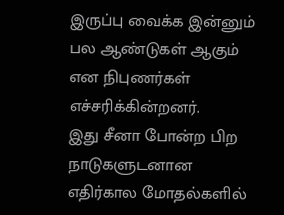இருப்பு வைக்க இன்னும் பல ஆண்டுகள் ஆகும் என நிபுணர்கள் எச்சரிக்கின்றனர்.
இது சீனா போன்ற பிற நாடுகளுடனான எதிர்கால மோதல்களில்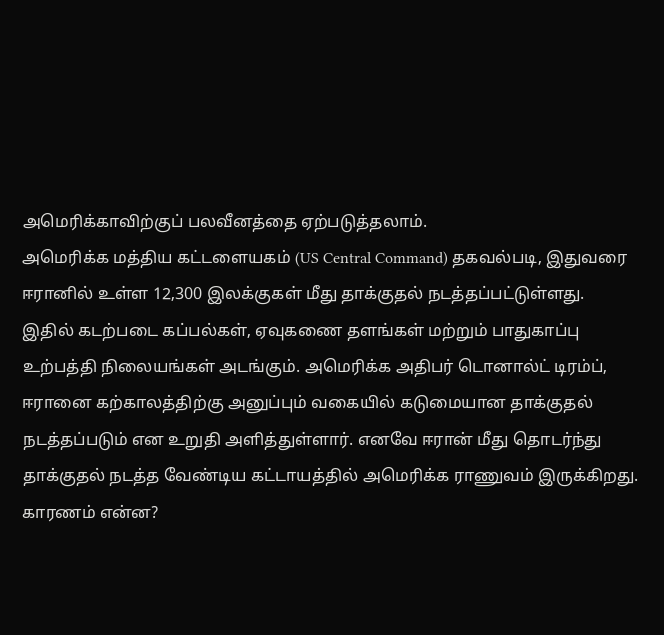அமெரிக்காவிற்குப் பலவீனத்தை ஏற்படுத்தலாம்.
அமெரிக்க மத்திய கட்டளையகம் (US Central Command) தகவல்படி, இதுவரை ஈரானில் உள்ள 12,300 இலக்குகள் மீது தாக்குதல் நடத்தப்பட்டுள்ளது.
இதில் கடற்படை கப்பல்கள், ஏவுகணை தளங்கள் மற்றும் பாதுகாப்பு உற்பத்தி நிலையங்கள் அடங்கும். அமெரிக்க அதிபர் டொனால்ட் டிரம்ப், ஈரானை கற்காலத்திற்கு அனுப்பும் வகையில் கடுமையான தாக்குதல் நடத்தப்படும் என உறுதி அளித்துள்ளார். எனவே ஈரான் மீது தொடர்ந்து தாக்குதல் நடத்த வேண்டிய கட்டாயத்தில் அமெரிக்க ராணுவம் இருக்கிறது.
காரணம் என்ன?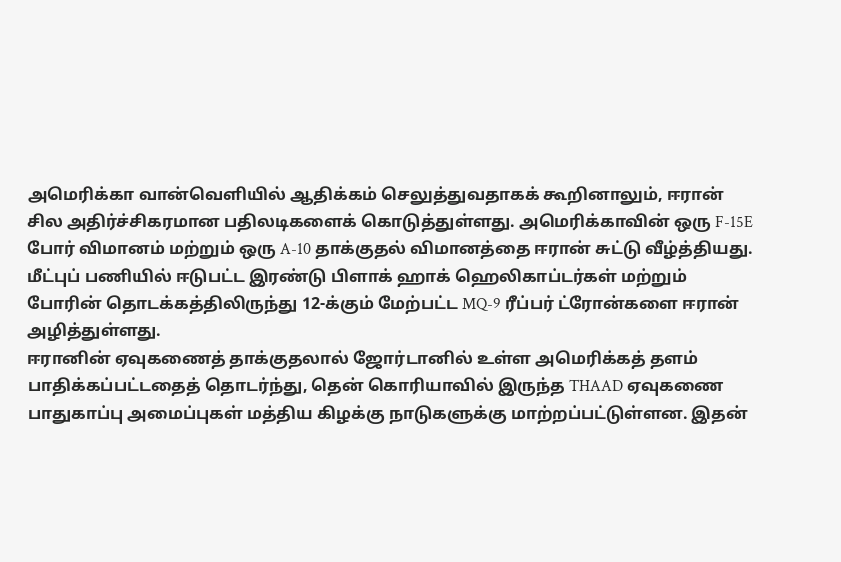அமெரிக்கா வான்வெளியில் ஆதிக்கம் செலுத்துவதாகக் கூறினாலும், ஈரான் சில அதிர்ச்சிகரமான பதிலடிகளைக் கொடுத்துள்ளது. அமெரிக்காவின் ஒரு F-15E போர் விமானம் மற்றும் ஒரு A-10 தாக்குதல் விமானத்தை ஈரான் சுட்டு வீழ்த்தியது.
மீட்புப் பணியில் ஈடுபட்ட இரண்டு பிளாக் ஹாக் ஹெலிகாப்டர்கள் மற்றும் போரின் தொடக்கத்திலிருந்து 12-க்கும் மேற்பட்ட MQ-9 ரீப்பர் ட்ரோன்களை ஈரான் அழித்துள்ளது.
ஈரானின் ஏவுகணைத் தாக்குதலால் ஜோர்டானில் உள்ள அமெரிக்கத் தளம் பாதிக்கப்பட்டதைத் தொடர்ந்து, தென் கொரியாவில் இருந்த THAAD ஏவுகணை பாதுகாப்பு அமைப்புகள் மத்திய கிழக்கு நாடுகளுக்கு மாற்றப்பட்டுள்ளன. இதன்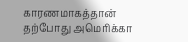காரணமாகத்தான் தற்போது அமெரிக்கா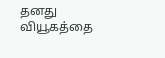தனது வியூகத்தை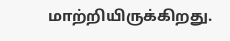மாற்றியிருக்கிறது.